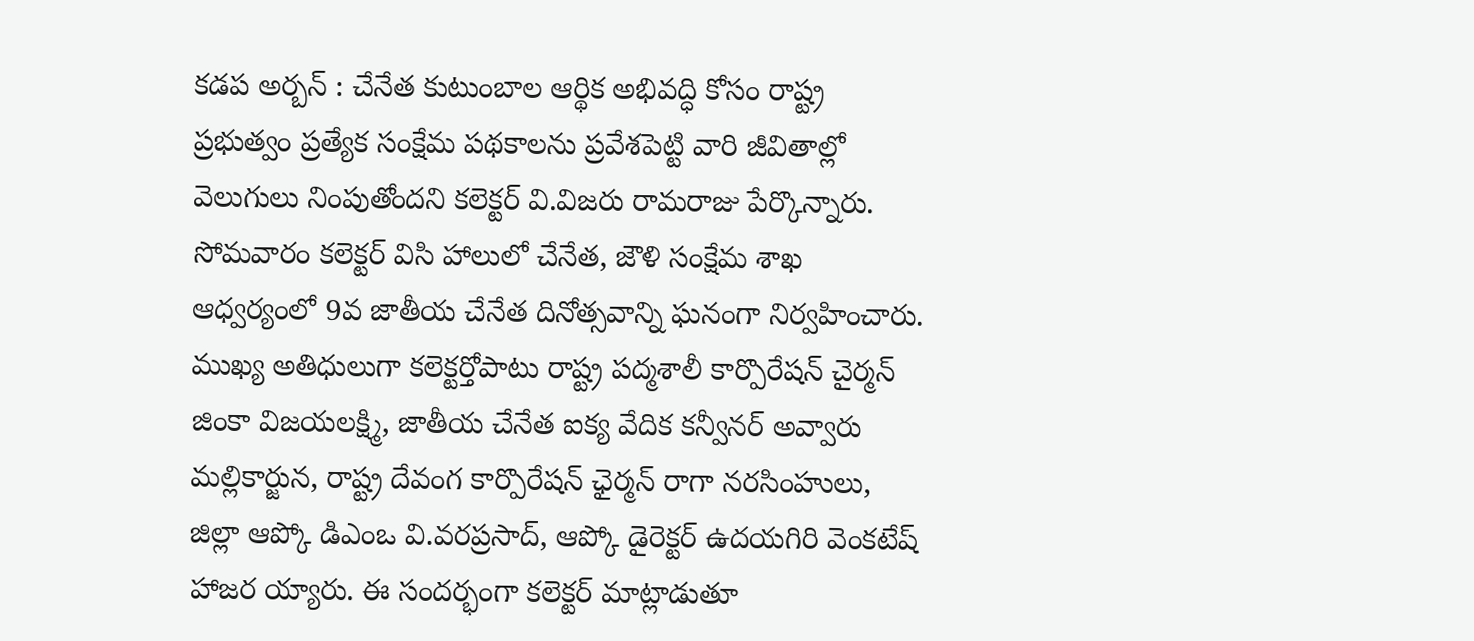కడప అర్బన్ : చేనేత కుటుంబాల ఆర్థిక అభివద్ధి కోసం రాష్ట్ర ప్రభుత్వం ప్రత్యేక సంక్షేమ పథకాలను ప్రవేశపెట్టి వారి జీవితాల్లో వెలుగులు నింపుతోందని కలెక్టర్ వి.విజరు రామరాజు పేర్కొన్నారు. సోమవారం కలెక్టర్ విసి హాలులో చేనేత, జౌళి సంక్షేమ శాఖ ఆధ్వర్యంలో 9వ జాతీయ చేనేత దినోత్సవాన్ని ఘనంగా నిర్వహించారు. ముఖ్య అతిధులుగా కలెక్టర్తోపాటు రాష్ట్ర పద్మశాలీ కార్పొరేషన్ చైర్మన్ జింకా విజయలక్ష్మి, జాతీయ చేనేత ఐక్య వేదిక కన్వీనర్ అవ్వారు మల్లికార్జున, రాష్ట్ర దేవంగ కార్పొరేషన్ ఛైర్మన్ రాగా నరసింహులు, జిల్లా ఆప్కో డిఎంఒ వి.వరప్రసాద్, ఆప్కో డైరెక్టర్ ఉదయగిరి వెంకటేష్ హాజర య్యారు. ఈ సందర్భంగా కలెక్టర్ మాట్లాడుతూ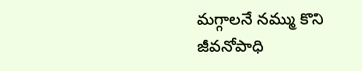మగ్గాలనే నమ్ము కొని జీవనోపాధి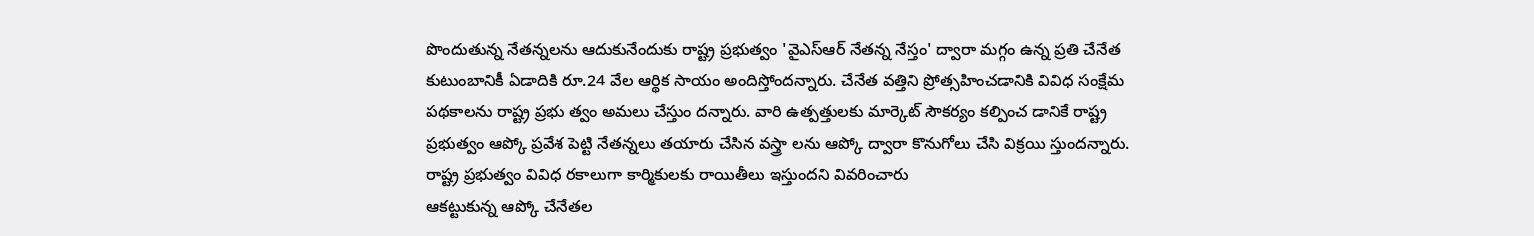పొందుతున్న నేతన్నలను ఆదుకునేందుకు రాష్ట్ర ప్రభుత్వం 'వైఎస్ఆర్ నేతన్న నేస్తం' ద్వారా మగ్గం ఉన్న ప్రతి చేనేత కుటుంబానికీ ఏడాదికి రూ.24 వేల ఆర్థిక సాయం అందిస్తోందన్నారు. చేనేత వత్తిని ప్రోత్సహించడానికి వివిధ సంక్షేమ పథకాలను రాష్ట్ర ప్రభు త్వం అమలు చేస్తుం దన్నారు. వారి ఉత్పత్తులకు మార్కెట్ సౌకర్యం కల్పించ డానికే రాష్ట్ర ప్రభుత్వం ఆప్కో ప్రవేశ పెట్టి నేతన్నలు తయారు చేసిన వస్త్రా లను ఆప్కో ద్వారా కొనుగోలు చేసి విక్రయి స్తుందన్నారు. రాష్ట్ర ప్రభుత్వం వివిధ రకాలుగా కార్మికులకు రాయితీలు ఇస్తుందని వివరించారు
ఆకట్టుకున్న ఆప్కో చేనేతల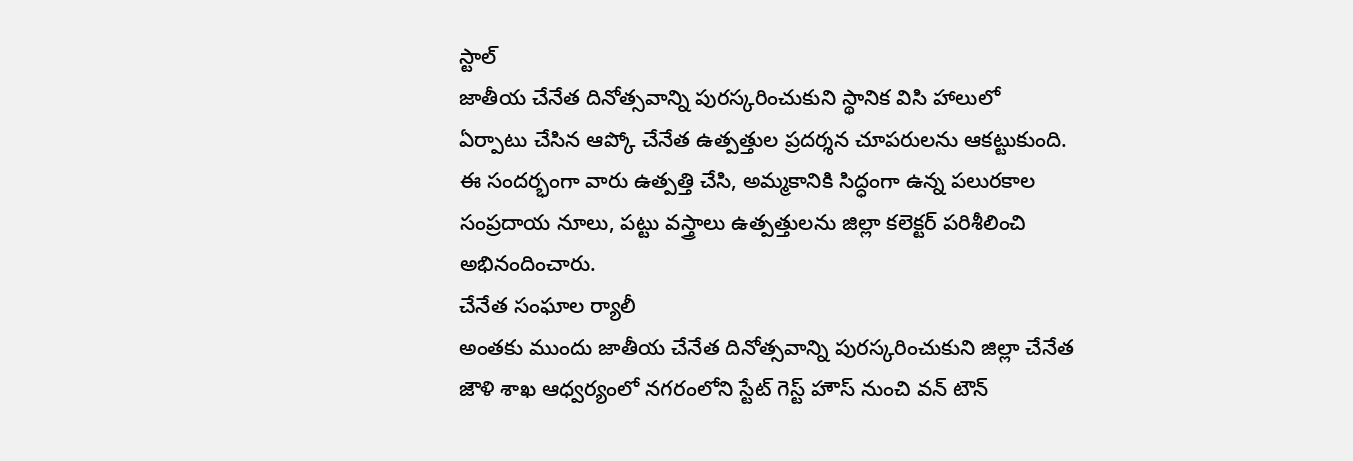స్టాల్
జాతీయ చేనేత దినోత్సవాన్ని పురస్కరించుకుని స్థానిక విసి హాలులో ఏర్పాటు చేసిన ఆప్కో చేనేత ఉత్పత్తుల ప్రదర్శన చూపరులను ఆకట్టుకుంది. ఈ సందర్భంగా వారు ఉత్పత్తి చేసి, అమ్మకానికి సిద్ధంగా ఉన్న పలురకాల సంప్రదాయ నూలు, పట్టు వస్త్రాలు ఉత్పత్తులను జిల్లా కలెక్టర్ పరిశీలించి అభినందించారు.
చేనేత సంఘాల ర్యాలీ
అంతకు ముందు జాతీయ చేనేత దినోత్సవాన్ని పురస్కరించుకుని జిల్లా చేనేత జౌళి శాఖ ఆధ్వర్యంలో నగరంలోని స్టేట్ గెస్ట్ హౌస్ నుంచి వన్ టౌన్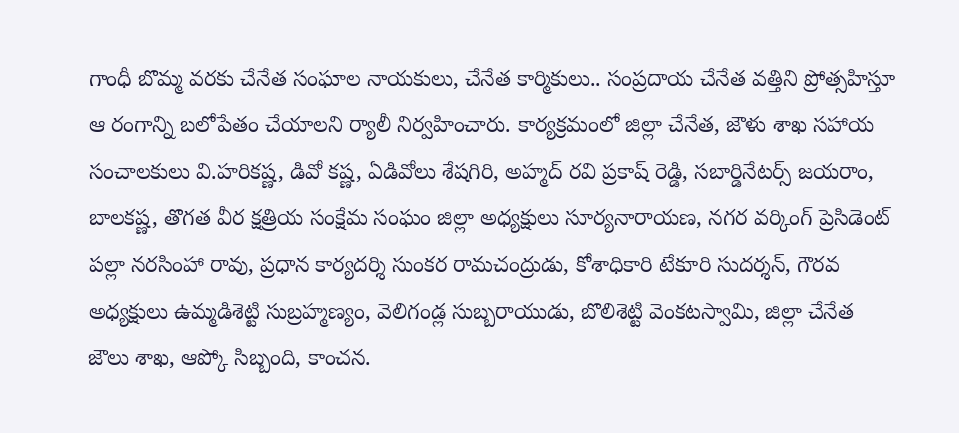గాంధీ బొమ్మ వరకు చేనేత సంఘాల నాయకులు, చేనేత కార్మికులు.. సంప్రదాయ చేనేత వత్తిని ప్రోత్సహిస్తూ ఆ రంగాన్ని బలోపేతం చేయాలని ర్యాలీ నిర్వహించారు. కార్యక్రమంలో జిల్లా చేనేత, జౌళు శాఖ సహాయ సంచాలకులు వి.హరికష్ణ, డివో కష్ణ, ఏడివోలు శేషగిరి, అహ్మద్ రవి ప్రకాష్ రెడ్డి, సబార్డినేటర్స్ జయరాం, బాలకష్ణ, తొగత వీర క్షత్రియ సంక్షేమ సంఘం జిల్లా అధ్యక్షులు సూర్యనారాయణ, నగర వర్కింగ్ ప్రెసిడెంట్ పల్లా నరసింహా రావు, ప్రధాన కార్యదర్శి సుంకర రామచంద్రుడు, కోశాధికారి టేకూరి సుదర్శన్, గౌరవ అధ్యక్షులు ఉమ్మడిశెట్టి సుబ్రహ్మణ్యం, వెలిగండ్ల సుబ్బరాయుడు, బొలిశెట్టి వెంకటస్వామి, జిల్లా చేనేత జౌలు శాఖ, ఆప్కో సిబ్బంది, కాంచన.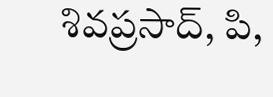శివప్రసాద్, పి,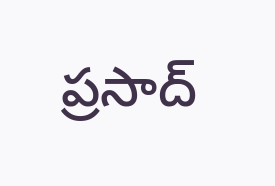ప్రసాద్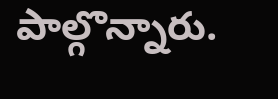పాల్గొన్నారు.